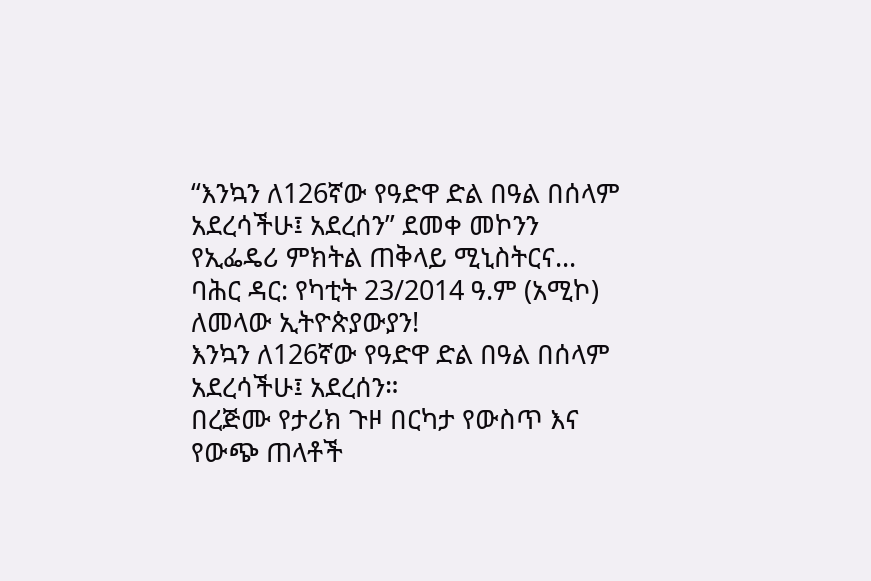“እንኳን ለ126ኛው የዓድዋ ድል በዓል በሰላም አደረሳችሁ፤ አደረሰን” ደመቀ መኮንን የኢፌዴሪ ምክትል ጠቅላይ ሚኒስትርና...
ባሕር ዳር: የካቲት 23/2014 ዓ.ም (አሚኮ)
ለመላው ኢትዮጵያውያን!
እንኳን ለ126ኛው የዓድዋ ድል በዓል በሰላም አደረሳችሁ፤ አደረሰን።
በረጅሙ የታሪክ ጉዞ በርካታ የውስጥ እና የውጭ ጠላቶች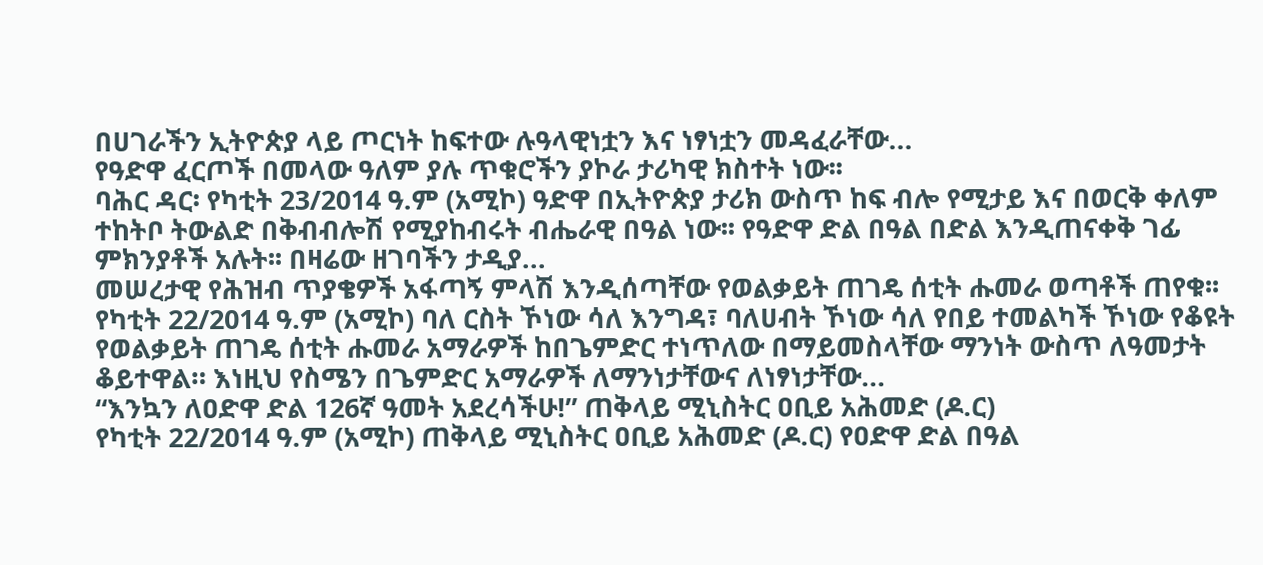በሀገራችን ኢትዮጵያ ላይ ጦርነት ከፍተው ሉዓላዊነቷን እና ነፃነቷን መዳፈራቸው...
የዓድዋ ፈርጦች በመላው ዓለም ያሉ ጥቁሮችን ያኮራ ታሪካዊ ክስተት ነው፡፡
ባሕር ዳር፡ የካቲት 23/2014 ዓ.ም (አሚኮ) ዓድዋ በኢትዮጵያ ታሪክ ውስጥ ከፍ ብሎ የሚታይ እና በወርቅ ቀለም ተከትቦ ትውልድ በቅብብሎሽ የሚያከብሩት ብሔራዊ በዓል ነው፡፡ የዓድዋ ድል በዓል በድል እንዲጠናቀቅ ገፊ ምክንያቶች አሉት፡፡ በዛሬው ዘገባችን ታዲያ...
መሠረታዊ የሕዝብ ጥያቄዎች አፋጣኝ ምላሽ እንዲሰጣቸው የወልቃይት ጠገዴ ሰቲት ሑመራ ወጣቶች ጠየቁ፡፡
የካቲት 22/2014 ዓ.ም (አሚኮ) ባለ ርስት ኾነው ሳለ እንግዳ፣ ባለሀብት ኾነው ሳለ የበይ ተመልካች ኾነው የቆዩት የወልቃይት ጠገዴ ሰቲት ሑመራ አማራዎች ከበጌምድር ተነጥለው በማይመስላቸው ማንነት ውስጥ ለዓመታት ቆይተዋል። እነዚህ የስሜን በጌምድር አማራዎች ለማንነታቸውና ለነፃነታቸው...
“እንኳን ለዐድዋ ድል 126ኛ ዓመት አደረሳችሁ!” ጠቅላይ ሚኒስትር ዐቢይ አሕመድ (ዶ.ር)
የካቲት 22/2014 ዓ.ም (አሚኮ) ጠቅላይ ሚኒስትር ዐቢይ አሕመድ (ዶ.ር) የዐድዋ ድል በዓል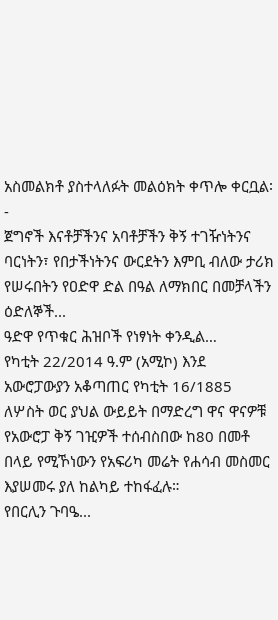አስመልክቶ ያስተላለፉት መልዕክት ቀጥሎ ቀርቧል፡-
ጀግኖች እናቶቻችንና አባቶቻችን ቅኝ ተገዥነትንና ባርነትን፣ የበታችነትንና ውርደትን እምቢ ብለው ታሪክ የሠሩበትን የዐድዋ ድል በዓል ለማክበር በመቻላችን ዕድለኞች...
ዓድዋ የጥቁር ሕዝቦች የነፃነት ቀንዲል…
የካቲት 22/2014 ዓ.ም (አሚኮ) እንደ አውሮፓውያን አቆጣጠር የካቲት 16/1885 ለሦስት ወር ያህል ውይይት በማድረግ ዋና ዋናዎቹ የአውሮፓ ቅኝ ገዢዎች ተሰብስበው ከ80 በመቶ በላይ የሚኾነውን የአፍሪካ መሬት የሐሳብ መስመር እያሠመሩ ያለ ከልካይ ተከፋፈሉ።
የበርሊን ጉባዔ...